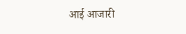आई आजारी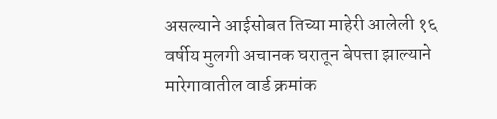असल्याने आईसोबत तिच्या माहेरी आलेली १६ वर्षीय मुलगी अचानक घरातून बेपत्ता झाल्याने मारेगावातील वार्ड क्रमांक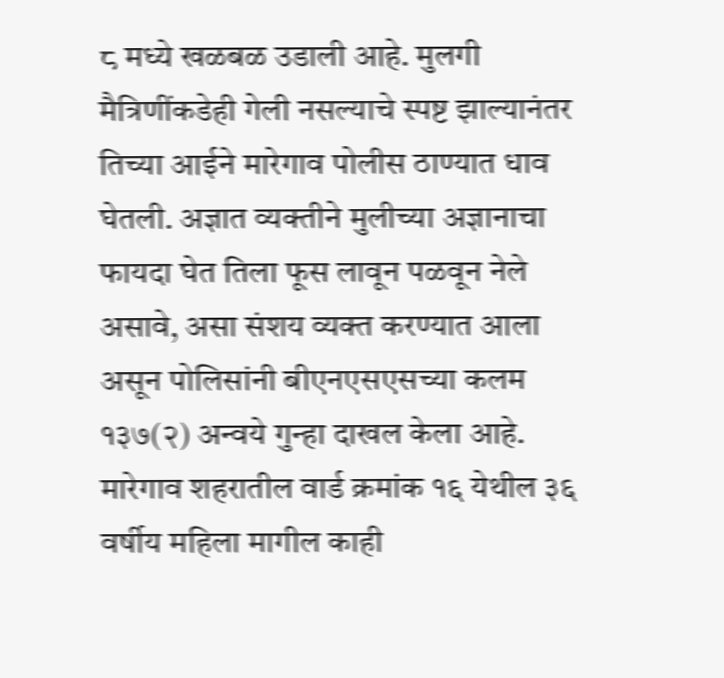८ मध्ये खळबळ उडाली आहे. मुलगी मैत्रिणींकडेही गेली नसल्याचे स्पष्ट झाल्यानंतर तिच्या आईने मारेगाव पोलीस ठाण्यात धाव घेतली. अज्ञात व्यक्तीने मुलीच्या अज्ञानाचा फायदा घेत तिला फूस लावून पळवून नेले असावे, असा संशय व्यक्त करण्यात आला असून पोलिसांनी बीएनएसएसच्या कलम १३७(२) अन्वये गुन्हा दाखल केला आहे.
मारेगाव शहरातील वार्ड क्रमांक १६ येथील ३६ वर्षीय महिला मागील काही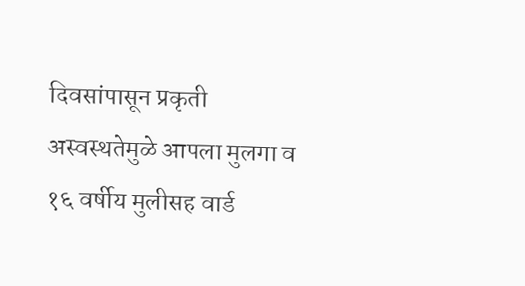दिवसांपासून प्रकृती अस्वस्थतेमुळे आपला मुलगा व १६ वर्षीय मुलीसह वार्ड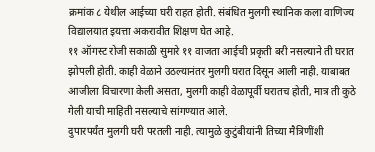क्रमांक ८ येथील आईच्या घरी राहत होती. संबंधित मुलगी स्थानिक कला वाणिज्य विद्यालयात इयत्ता अकरावीत शिक्षण घेत आहे.
११ ऑगस्ट रोजी सकाळी सुमारे ११ वाजता आईची प्रकृती बरी नसल्याने ती घरात झोपली होती. काही वेळाने उठल्यानंतर मुलगी घरात दिसून आली नाही. याबाबत आजीला विचारणा केली असता, मुलगी काही वेळापूर्वी घरातच होती, मात्र ती कुठे गेली याची माहिती नसल्याचे सांगण्यात आले.
दुपारपर्यंत मुलगी घरी परतली नाही. त्यामुळे कुटुंबीयांनी तिच्या मैत्रिणींशी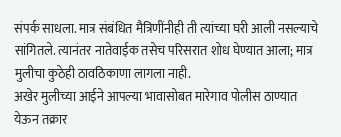संपर्क साधला. मात्र संबंधित मैत्रिणींनीही ती त्यांच्या घरी आली नसल्याचे सांगितले. त्यानंतर नातेवाईक तसेच परिसरात शोध घेण्यात आला; मात्र मुलीचा कुठेही ठावठिकाणा लागला नाही.
अखेर मुलीच्या आईने आपल्या भावासोबत मारेगाव पोलीस ठाण्यात येऊन तक्रार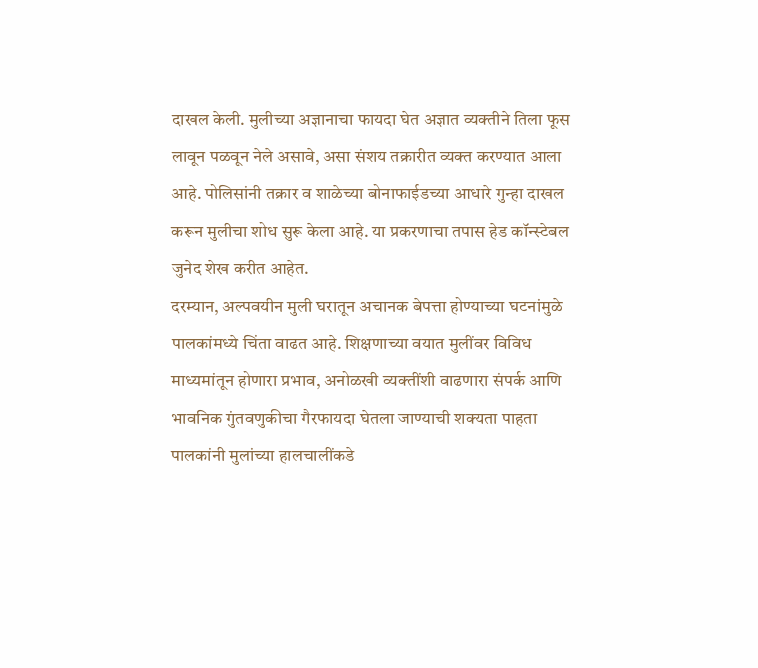दाखल केली. मुलीच्या अज्ञानाचा फायदा घेत अज्ञात व्यक्तीने तिला फूस लावून पळवून नेले असावे, असा संशय तक्रारीत व्यक्त करण्यात आला आहे. पोलिसांनी तक्रार व शाळेच्या बोनाफाईडच्या आधारे गुन्हा दाखल करून मुलीचा शोध सुरू केला आहे. या प्रकरणाचा तपास हेड कॉन्स्टेबल जुनेद शेख करीत आहेत.
दरम्यान, अल्पवयीन मुली घरातून अचानक बेपत्ता होण्याच्या घटनांमुळे पालकांमध्ये चिंता वाढत आहे. शिक्षणाच्या वयात मुलींवर विविध माध्यमांतून होणारा प्रभाव, अनोळखी व्यक्तींशी वाढणारा संपर्क आणि भावनिक गुंतवणुकीचा गैरफायदा घेतला जाण्याची शक्यता पाहता पालकांनी मुलांच्या हालचालींकडे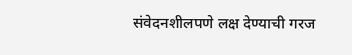संवेदनशीलपणे लक्ष देण्याची गरज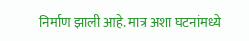निर्माण झाली आहे. मात्र अशा घटनांमध्ये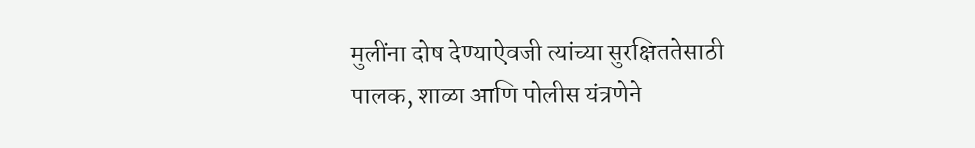मुलींना दोष देण्याऐवजी त्यांच्या सुरक्षिततेसाठी पालक, शाळा आणि पोलीस यंत्रणेने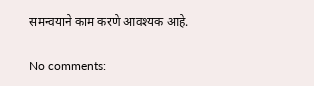समन्वयाने काम करणे आवश्यक आहे.

No comments: